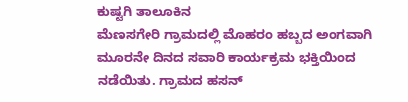ಕುಷ್ಟಗಿ ತಾಲೂಕಿನ
ಮೆಣಸಗೇರಿ ಗ್ರಾಮದಲ್ಲಿ ಮೊಹರಂ ಹಬ್ಬದ ಅಂಗವಾಗಿ ಮೂರನೇ ದಿನದ ಸವಾರಿ ಕಾರ್ಯಕ್ರಮ ಭಕ್ತಿಯಿಂದ ನಡೆಯಿತು. ಗ್ರಾಮದ ಹಸನ್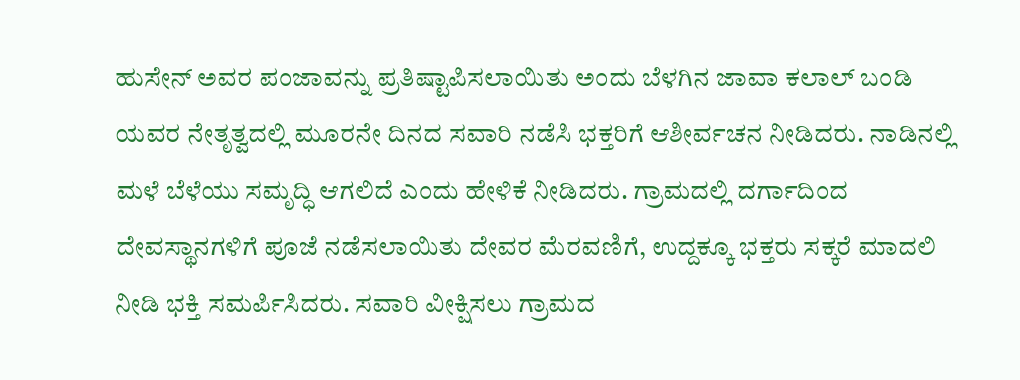ಹುಸೇನ್ ಅವರ ಪಂಜಾವನ್ನು ಪ್ರತಿಷ್ಟಾಪಿಸಲಾಯಿತು ಅಂದು ಬೆಳಗಿನ ಜಾವಾ ಕಲಾಲ್ ಬಂಡಿ ಯವರ ನೇತೃತ್ವದಲ್ಲಿ ಮೂರನೇ ದಿನದ ಸವಾರಿ ನಡೆಸಿ ಭಕ್ತರಿಗೆ ಆಶೀರ್ವಚನ ನೀಡಿದರು. ನಾಡಿನಲ್ಲಿ ಮಳೆ ಬೆಳೆಯು ಸಮೃದ್ಧಿ ಆಗಲಿದೆ ಎಂದು ಹೇಳಿಕೆ ನೀಡಿದರು. ಗ್ರಾಮದಲ್ಲಿ ದರ್ಗಾದಿಂದ ದೇವಸ್ಥಾನಗಳಿಗೆ ಪೂಜೆ ನಡೆಸಲಾಯಿತು ದೇವರ ಮೆರವಣಿಗೆ, ಉದ್ದಕ್ಕೂ ಭಕ್ತರು ಸಕ್ಕರೆ ಮಾದಲಿ ನೀಡಿ ಭಕ್ತಿ ಸಮರ್ಪಿಸಿದರು. ಸವಾರಿ ವೀಕ್ಷಿಸಲು ಗ್ರಾಮದ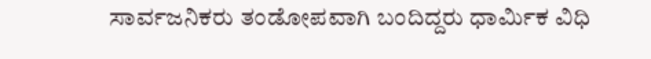ಸಾರ್ವಜನಿಕರು ತಂಡೋಪವಾಗಿ ಬಂದಿದ್ದರು ಧಾರ್ಮಿಕ ವಿಧಿ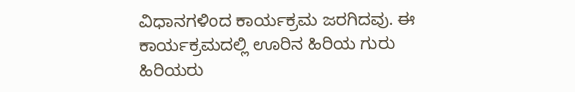ವಿಧಾನಗಳಿಂದ ಕಾರ್ಯಕ್ರಮ ಜರಗಿದವು. ಈ ಕಾರ್ಯಕ್ರಮದಲ್ಲಿ ಊರಿನ ಹಿರಿಯ ಗುರು ಹಿರಿಯರು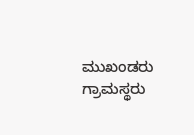ಮುಖಂಡರು ಗ್ರಾಮಸ್ಥರು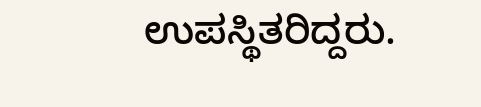ಉಪಸ್ಥಿತರಿದ್ದರು.